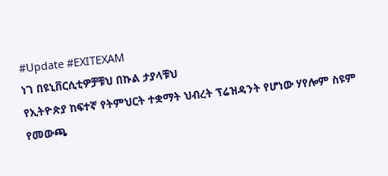#Update #EXITEXAM
ነገ በዩኒቨርሲቲዎቻቹህ በኩል ታያላቹህ
የኢትዮጵያ ከፍተኛ የትምህርት ተቋማት ህብረት ፕሬዝዳንት የሆነው ሃየሎም ስዩም የመውጫ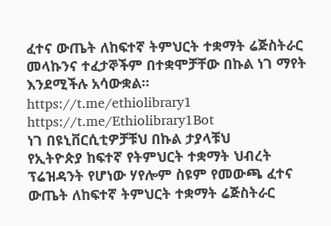ፈተና ውጤት ለከፍተኛ ትምህርት ተቋማት ሬጅስትራር መላኩንና ተፈታኞችም በተቋሞቻቸው በኩል ነገ ማየት እንደሚችሉ አሳውቋል።
https://t.me/ethiolibrary1
https://t.me/Ethiolibrary1Bot
ነገ በዩኒቨርሲቲዎቻቹህ በኩል ታያላቹህ
የኢትዮጵያ ከፍተኛ የትምህርት ተቋማት ህብረት ፕሬዝዳንት የሆነው ሃየሎም ስዩም የመውጫ ፈተና ውጤት ለከፍተኛ ትምህርት ተቋማት ሬጅስትራር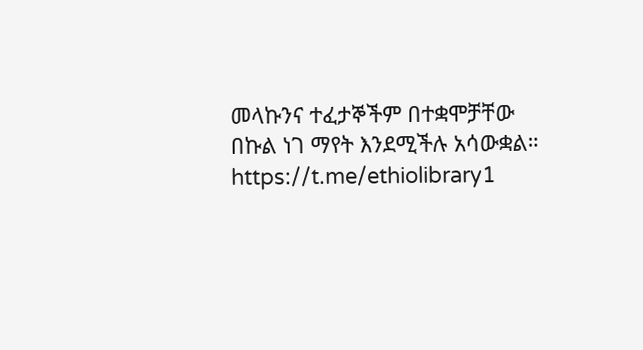መላኩንና ተፈታኞችም በተቋሞቻቸው በኩል ነገ ማየት እንደሚችሉ አሳውቋል።
https://t.me/ethiolibrary1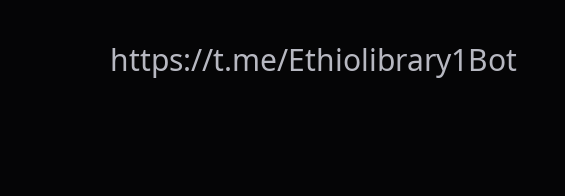https://t.me/Ethiolibrary1Bot